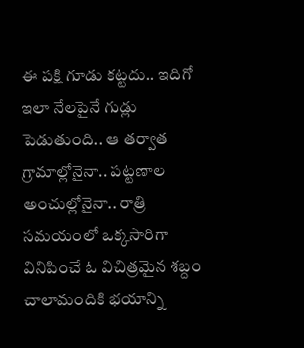ఈ పక్షి గూడు కట్టదు.. ఇదిగో ఇలా నేలపైనే గుడ్లు పెడుతుంది.. ఆ తర్వాత
గ్రామాల్లోనైనా.. పట్టణాల అంచుల్లోనైనా.. రాత్రి సమయంలో ఒక్కసారిగా వినిపించే ఓ విచిత్రమైన శబ్దం చాలామందికి భయాన్ని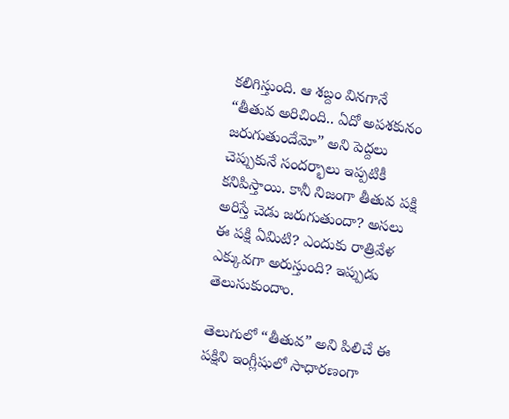కలిగిస్తుంది. ఆ శబ్దం వినగానే “తీతువ అరిచింది.. ఏదో అపశకునం జరుగుతుందేమో” అని పెద్దలు చెప్పుకునే సందర్భాలు ఇప్పటికీ కనిపిస్తాయి. కానీ నిజంగా తీతువ పక్షి అరిస్తే చెడు జరుగుతుందా? అసలు ఈ పక్షి ఏమిటి? ఎందుకు రాత్రివేళ ఎక్కువగా అరుస్తుంది? ఇప్పుడు తెలుసుకుందాం.

తెలుగులో “తీతువ” అని పిలిచే ఈ పక్షిని ఇంగ్లీషులో సాధారణంగా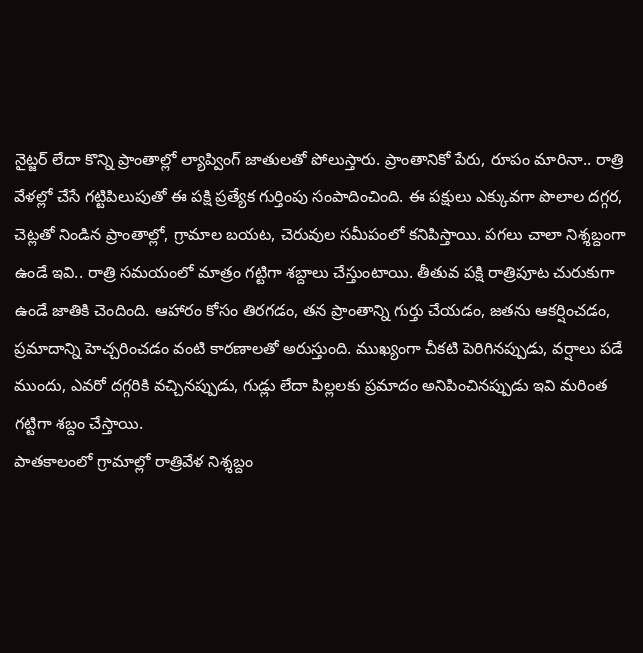నైట్జర్ లేదా కొన్ని ప్రాంతాల్లో ల్యాప్వింగ్ జాతులతో పోలుస్తారు. ప్రాంతానికో పేరు, రూపం మారినా.. రాత్రి వేళల్లో చేసే గట్టిపిలుపుతో ఈ పక్షి ప్రత్యేక గుర్తింపు సంపాదించింది. ఈ పక్షులు ఎక్కువగా పొలాల దగ్గర, చెట్లతో నిండిన ప్రాంతాల్లో, గ్రామాల బయట, చెరువుల సమీపంలో కనిపిస్తాయి. పగలు చాలా నిశ్శబ్దంగా ఉండే ఇవి.. రాత్రి సమయంలో మాత్రం గట్టిగా శబ్దాలు చేస్తుంటాయి. తీతువ పక్షి రాత్రిపూట చురుకుగా ఉండే జాతికి చెందింది. ఆహారం కోసం తిరగడం, తన ప్రాంతాన్ని గుర్తు చేయడం, జతను ఆకర్షించడం, ప్రమాదాన్ని హెచ్చరించడం వంటి కారణాలతో అరుస్తుంది. ముఖ్యంగా చీకటి పెరిగినప్పుడు, వర్షాలు పడే ముందు, ఎవరో దగ్గరికి వచ్చినప్పుడు, గుడ్లు లేదా పిల్లలకు ప్రమాదం అనిపించినప్పుడు ఇవి మరింత గట్టిగా శబ్దం చేస్తాయి.
పాతకాలంలో గ్రామాల్లో రాత్రివేళ నిశ్శబ్దం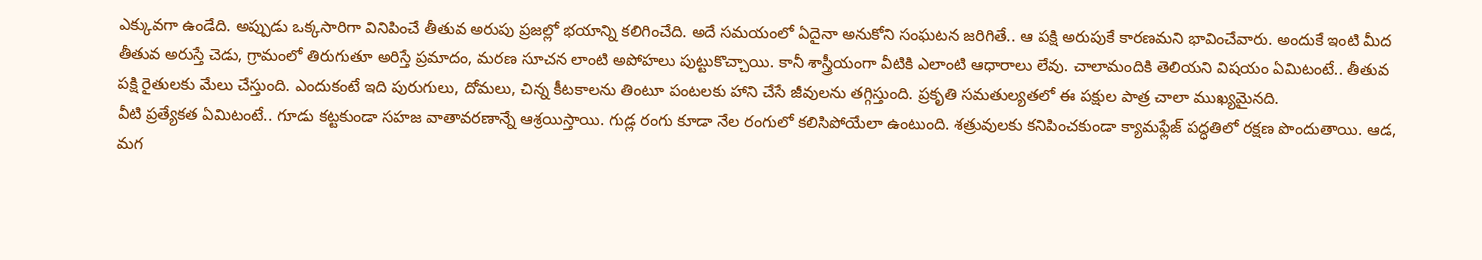ఎక్కువగా ఉండేది. అప్పుడు ఒక్కసారిగా వినిపించే తీతువ అరుపు ప్రజల్లో భయాన్ని కలిగించేది. అదే సమయంలో ఏదైనా అనుకోని సంఘటన జరిగితే.. ఆ పక్షి అరుపుకే కారణమని భావించేవారు. అందుకే ఇంటి మీద తీతువ అరుస్తే చెడు, గ్రామంలో తిరుగుతూ అరిస్తే ప్రమాదం, మరణ సూచన లాంటి అపోహలు పుట్టుకొచ్చాయి. కానీ శాస్త్రీయంగా వీటికి ఎలాంటి ఆధారాలు లేవు. చాలామందికి తెలియని విషయం ఏమిటంటే.. తీతువ పక్షి రైతులకు మేలు చేస్తుంది. ఎందుకంటే ఇది పురుగులు, దోమలు, చిన్న కీటకాలను తింటూ పంటలకు హాని చేసే జీవులను తగ్గిస్తుంది. ప్రకృతి సమతుల్యతలో ఈ పక్షుల పాత్ర చాలా ముఖ్యమైనది.
వీటి ప్రత్యేకత ఏమిటంటే.. గూడు కట్టకుండా సహజ వాతావరణాన్నే ఆశ్రయిస్తాయి. గుడ్ల రంగు కూడా నేల రంగులో కలిసిపోయేలా ఉంటుంది. శత్రువులకు కనిపించకుండా క్యామఫ్లేజ్ పద్ధతిలో రక్షణ పొందుతాయి. ఆడ, మగ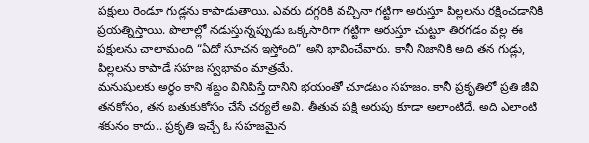పక్షులు రెండూ గుడ్లను కాపాడుతాయి. ఎవరు దగ్గరికి వచ్చినా గట్టిగా అరుస్తూ పిల్లలను రక్షించడానికి ప్రయత్నిస్తాయి. పొలాల్లో నడుస్తున్నప్పుడు ఒక్కసారిగా గట్టిగా అరుస్తూ చుట్టూ తిరగడం వల్ల ఈ పక్షులను చాలామంది “ఏదో సూచన ఇస్తోంది” అని భావించేవారు. కానీ నిజానికి అది తన గుడ్లు, పిల్లలను కాపాడే సహజ స్వభావం మాత్రమే.
మనుషులకు అర్థం కాని శబ్దం వినిపిస్తే దానిని భయంతో చూడటం సహజం. కానీ ప్రకృతిలో ప్రతి జీవి తనకోసం, తన బతుకుకోసం చేసే చర్యలే అవి. తీతువ పక్షి అరుపు కూడా అలాంటిదే. అది ఎలాంటి శకునం కాదు.. ప్రకృతి ఇచ్చే ఓ సహజమైన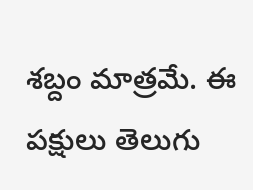శబ్దం మాత్రమే. ఈ పక్షులు తెలుగు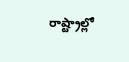రాష్ట్రాల్లో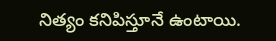నిత్యం కనిపిస్తూనే ఉంటాయి.